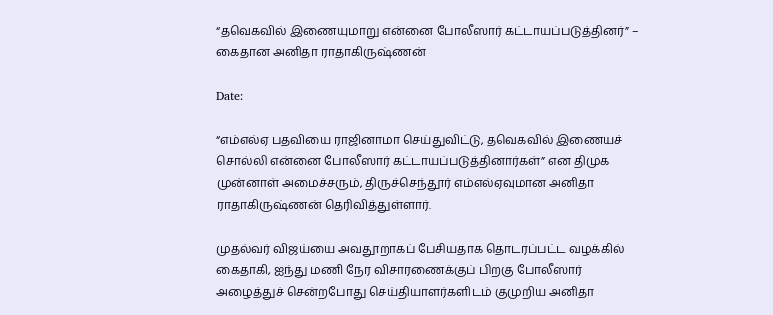“தவெகவில் இணையுமாறு என்னை போலீஸார் கட்டாயப்படுத்தினர்” – கைதான அனிதா ராதாகிருஷ்ணன்

Date:

“எம்எல்ஏ பதவியை ராஜினாமா செய்துவிட்டு, தவெகவில் இணையச் சொல்லி என்னை போலீஸார் கட்டாயப்படுத்தினார்கள்” என திமுக முன்னாள் அமைச்சரும், திருச்செந்தூர் எம்எல்ஏவுமான அனிதா ராதாகிருஷ்ணன் தெரிவித்துள்ளார்.

முதல்வர் விஜய்யை அவதூறாகப் பேசியதாக தொடரப்பட்ட வழக்கில் கைதாகி, ஐந்து மணி நேர விசாரணைக்குப் பிறகு போலீஸார் அழைத்துச் சென்றபோது செய்தியாளர்களிடம் குமுறிய அனிதா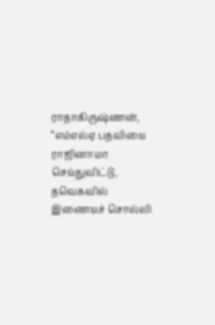ராதாகிருஷ்ணன், “எம்எல்ஏ பதவியை ராஜினாமா செய்துவிட்டு, தவெகவில் இணையச் சொல்லி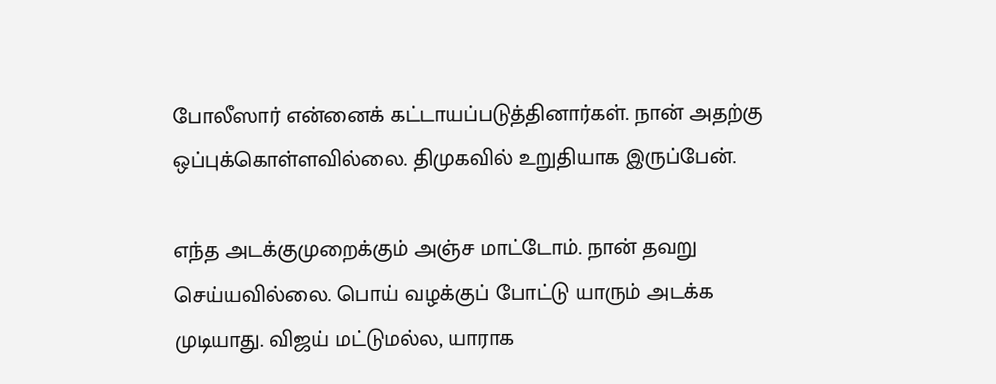போலீஸார் என்னைக் கட்டாயப்படுத்தினார்கள். நான் அதற்கு ஒப்புக்கொள்ளவில்லை. திமுகவில் உறுதியாக இருப்பேன்.

எந்த அடக்குமுறைக்கும் அஞ்ச மாட்டோம். நான் தவறு செய்யவில்லை. பொய் வழக்குப் போட்டு யாரும் அடக்க முடியாது. விஜய் மட்டுமல்ல, யாராக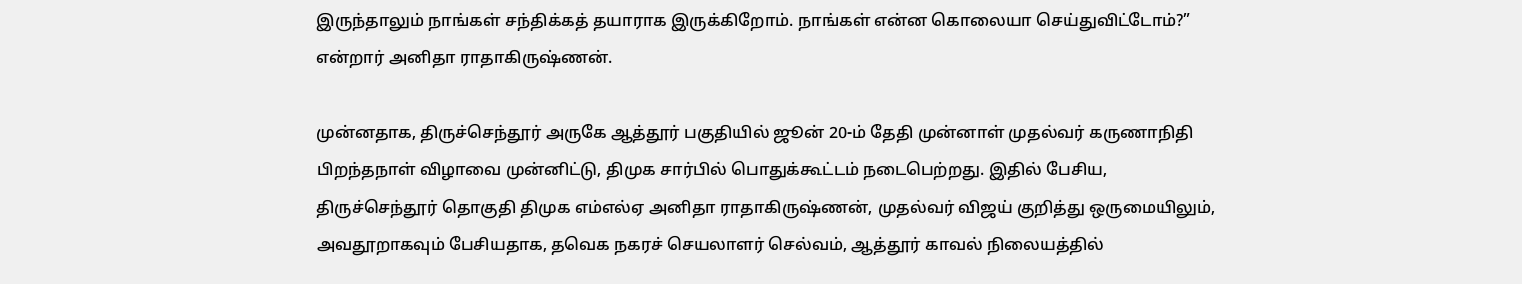இருந்தாலும் நாங்கள் சந்திக்கத் தயாராக இருக்கிறோம். நாங்கள் என்ன கொலையா செய்துவிட்டோம்?” என்றார் அனிதா ராதாகிருஷ்ணன்.

முன்னதாக, திருச்செந்தூர் அருகே ஆத்தூர் பகுதியில் ஜூன் 20-ம் தேதி முன்னாள் முதல்வர் கருணாநிதி பிறந்தநாள் விழாவை முன்னிட்டு, திமுக சார்பில் பொதுக்கூட்டம் நடைபெற்றது. இதில் பேசிய, திருச்செந்தூர் தொகுதி திமுக எம்எல்ஏ அனிதா ராதாகிருஷ்ணன், முதல்வர் விஜய் குறித்து ஒருமையிலும், அவதூறாகவும் பேசியதாக, தவெக நகரச் செயலாளர் செல்வம், ஆத்தூர் காவல் நிலையத்தில்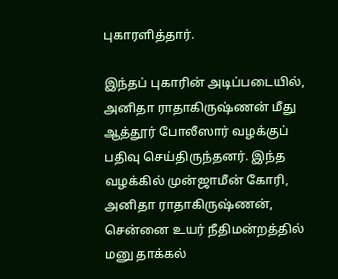புகாரளித்தார்.

இந்தப் புகாரின் அடிப்படையில், அனிதா ராதாகிருஷ்ணன் மீது ஆத்தூர் போலீஸார் வழக்குப் பதிவு செய்திருந்தனர். இந்த வழக்கில் முன்ஜாமீன் கோரி, அனிதா ராதாகிருஷ்ணன், சென்னை உயர் நீதிமன்றத்தில் மனு தாக்கல்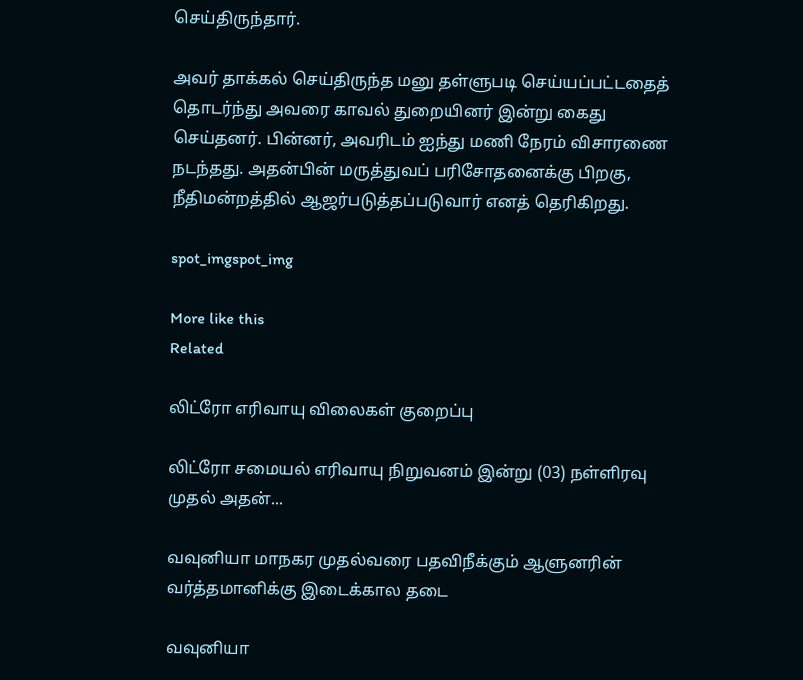செய்திருந்தார்.

அவர் தாக்கல் செய்திருந்த மனு தள்ளுபடி செய்யப்பட்டதைத் தொடர்ந்து அவரை காவல் துறையினர் இன்று கைது செய்தனர். பின்னர், அவரிடம் ஐந்து மணி நேரம் விசாரணை நடந்தது. அதன்பின் மருத்துவப் பரிசோதனைக்கு பிறகு, நீதிமன்றத்தில் ஆஜர்படுத்தப்படுவார் எனத் தெரிகிறது.

spot_imgspot_img

More like this
Related

லிட்ரோ எரிவாயு விலைகள் குறைப்பு

லிட்ரோ சமையல் எரிவாயு நிறுவனம் இன்று (03) நள்ளிரவு முதல் அதன்...

வவுனியா மாநகர முதல்வரை பதவிநீக்கும் ஆளுனரின் வர்த்தமானிக்கு இடைக்கால தடை

வவுனியா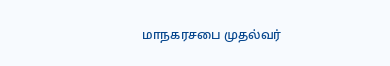மாநகரசபை முதல்வர்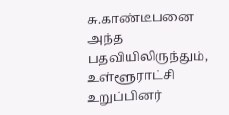சு.காண்டீபனை அந்த பதவியிலிருந்தும், உள்ளூராட்சி உறுப்பினர்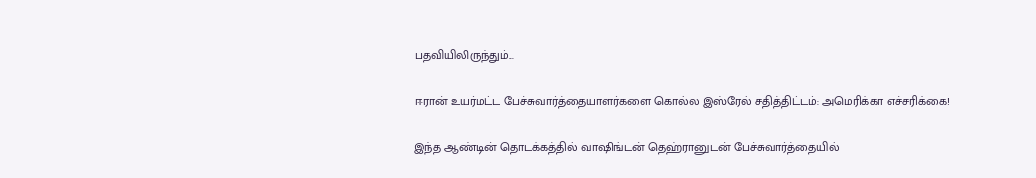பதவியிலிருந்தும்...

ஈரான் உயர்மட்ட பேச்சுவார்த்தையாளர்களை கொல்ல இஸ்ரேல் சதித்திட்டம்: அமெரிக்கா எச்சரிக்கை!

இந்த ஆண்டின் தொடக்கத்தில் வாஷிங்டன் தெஹ்ரானுடன் பேச்சுவார்த்தையில்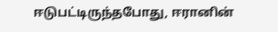ஈடுபட்டிருந்தபோது, ஈரானின்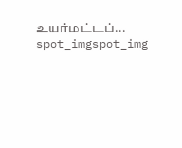உயர்மட்டப்...
spot_imgspot_img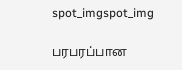spot_imgspot_img

பரபரப்பான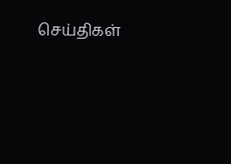செய்திகள்